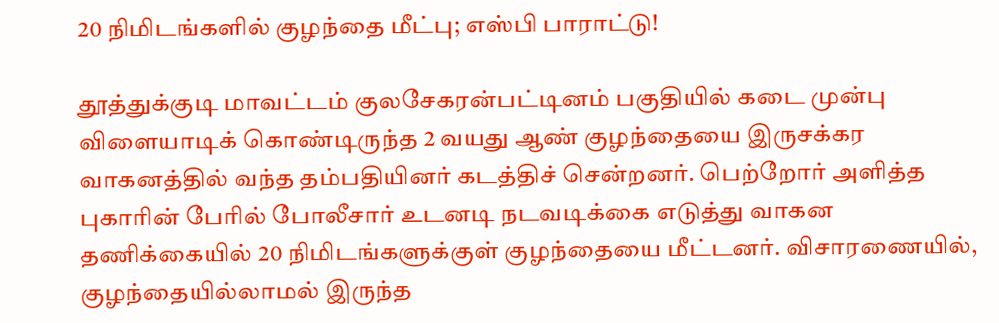20 நிமிடங்களில் குழந்தை மீட்பு; எஸ்பி பாராட்டு!

தூத்துக்குடி மாவட்டம் குலசேகரன்பட்டினம் பகுதியில் கடை முன்பு விளையாடிக் கொண்டிருந்த 2 வயது ஆண் குழந்தையை இருசக்கர வாகனத்தில் வந்த தம்பதியினர் கடத்திச் சென்றனர். பெற்றோர் அளித்த புகாரின் பேரில் போலீசார் உடனடி நடவடிக்கை எடுத்து வாகன தணிக்கையில் 20 நிமிடங்களுக்குள் குழந்தையை மீட்டனர். விசாரணையில், குழந்தையில்லாமல் இருந்த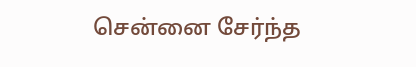சென்னை சேர்ந்த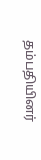தம்பதியினர்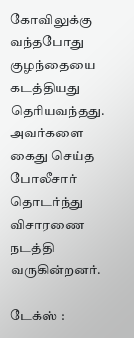கோவிலுக்கு வந்தபோது குழந்தையை கடத்தியது தெரியவந்தது. அவர்களை கைது செய்த போலீசார் தொடர்ந்து விசாரணை நடத்தி வருகின்றனர்.

டேக்ஸ் :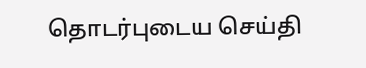தொடர்புடைய செய்தி